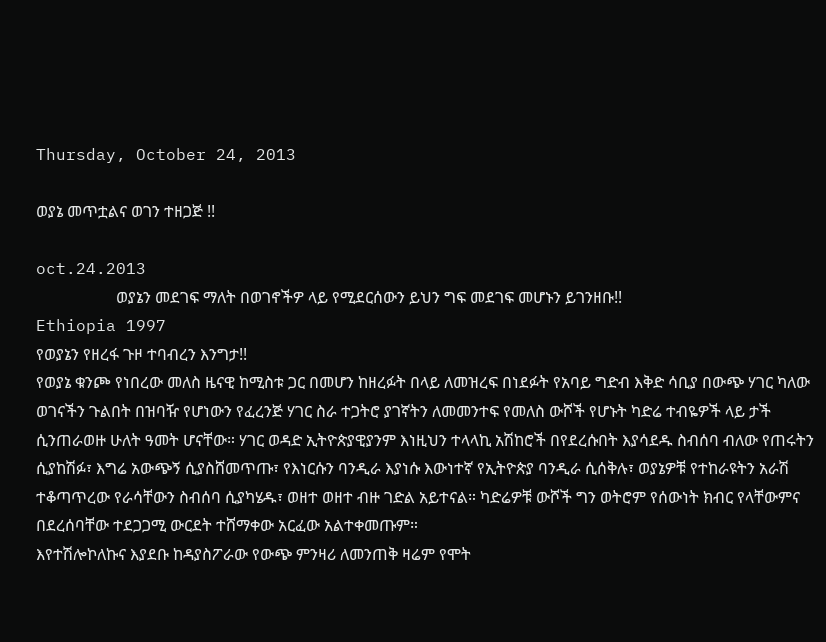Thursday, October 24, 2013

ወያኔ መጥቷልና ወገን ተዘጋጅ !!

oct.24.2013
                    ወያኔን መደገፍ ማለት በወገኖችዎ ላይ የሚደርሰውን ይህን ግፍ መደገፍ መሆኑን ይገንዘቡ!!
Ethiopia 1997
የወያኔን የዘረፋ ጉዞ ተባብረን እንግታ!!
የወያኔ ቁንጮ የነበረው መለስ ዜናዊ ከሚስቱ ጋር በመሆን ከዘረፉት በላይ ለመዝረፍ በነደፉት የአባይ ግድብ እቅድ ሳቢያ በውጭ ሃገር ካለው ወገናችን ጉልበት በዝባዥ የሆነውን የፈረንጅ ሃገር ስራ ተጋትሮ ያገኛትን ለመመንተፍ የመለስ ውሾች የሆኑት ካድሬ ተብዬዎች ላይ ታች ሲንጠራወዙ ሁለት ዓመት ሆናቸው። ሃገር ወዳድ ኢትዮጵያዊያንም እነዚህን ተላላኪ አሽከሮች በየደረሱበት እያሳደዱ ስብሰባ ብለው የጠሩትን ሲያከሽፉ፣ እግሬ አውጭኝ ሲያስሸመጥጡ፣ የእነርሱን ባንዲራ እያነሱ እውነተኛ የኢትዮጵያ ባንዲራ ሲሰቅሉ፣ ወያኔዎቹ የተከራዩትን አራሽ ተቆጣጥረው የራሳቸውን ስብሰባ ሲያካሄዱ፣ ወዘተ ወዘተ ብዙ ገድል አይተናል። ካድሬዎቹ ውሾች ግን ወትሮም የሰውነት ክብር የላቸውምና በደረሰባቸው ተደጋጋሚ ውርደት ተሸማቀው አርፈው አልተቀመጡም።
እየተሽሎኮለኩና እያደቡ ከዳያስፖራው የውጭ ምንዛሪ ለመንጠቅ ዛሬም የሞት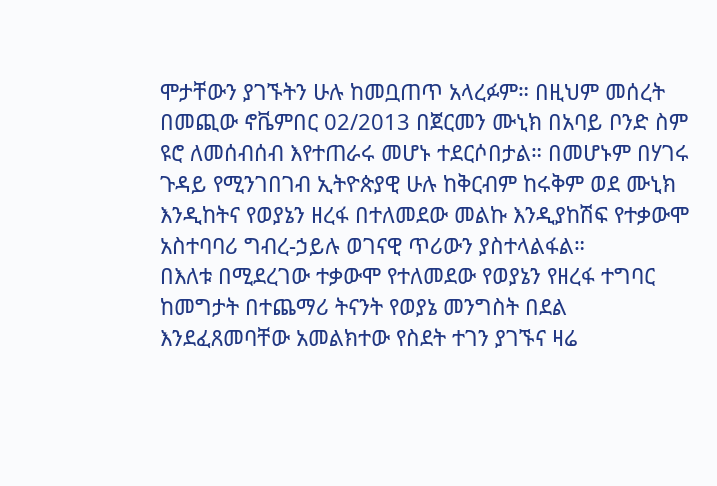ሞታቸውን ያገኙትን ሁሉ ከመቧጠጥ አላረፉም። በዚህም መሰረት በመጪው ኖቬምበር 02/2013 በጀርመን ሙኒክ በአባይ ቦንድ ስም ዩሮ ለመሰብሰብ እየተጠራሩ መሆኑ ተደርሶበታል። በመሆኑም በሃገሩ ጉዳይ የሚንገበገብ ኢትዮጵያዊ ሁሉ ከቅርብም ከሩቅም ወደ ሙኒክ እንዲከትና የወያኔን ዘረፋ በተለመደው መልኩ እንዲያከሽፍ የተቃውሞ አስተባባሪ ግብረ-ኃይሉ ወገናዊ ጥሪውን ያስተላልፋል።
በእለቱ በሚደረገው ተቃውሞ የተለመደው የወያኔን የዘረፋ ተግባር ከመግታት በተጨማሪ ትናንት የወያኔ መንግስት በደል እንደፈጸመባቸው አመልክተው የስደት ተገን ያገኙና ዛሬ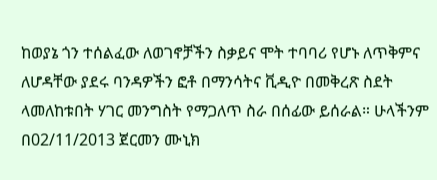ከወያኔ ጎን ተሰልፈው ለወገኖቻችን ስቃይና ሞት ተባባሪ የሆኑ ለጥቅምና ለሆዳቸው ያደሩ ባንዳዎችን ፎቶ በማንሳትና ቪዲዮ በመቅረጽ ስደት ላመለከቱበት ሃገር መንግስት የማጋለጥ ስራ በሰፊው ይሰራል። ሁላችንም በ02/11/2013 ጀርመን ሙኒክ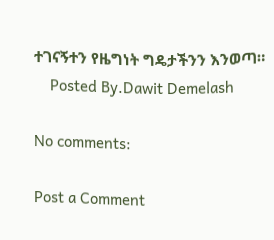ተገናኝተን የዜግነት ግዴታችንን እንወጣ።
    Posted By.Dawit Demelash

No comments:

Post a Comment